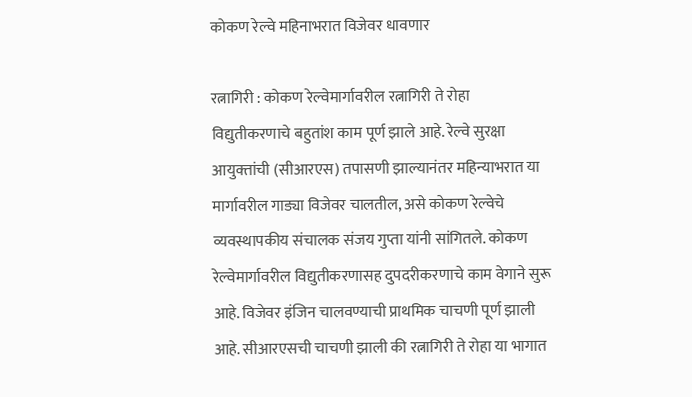कोकण रेल्वे महिनाभरात विजेवर धावणार

रत्नागिरी : कोकण रेल्वेमार्गावरील रत्नागिरी ते रोहा विद्युतीकरणाचे बहुतांश काम पूर्ण झाले आहे. रेल्वे सुरक्षा आयुक्‍तांची (सीआरएस) तपासणी झाल्यानंतर महिन्याभरात या मार्गावरील गाड्या विजेवर चालतील, असे कोकण रेल्वेचे व्यवस्थापकीय संचालक संजय गुप्ता यांनी सांगितले. कोकण रेल्वेमार्गावरील विद्युतीकरणासह दुपदरीकरणाचे काम वेगाने सुरू आहे. विजेवर इंजिन चालवण्याची प्राथमिक चाचणी पूर्ण झाली आहे. सीआरएसची चाचणी झाली की रत्नागिरी ते रोहा या भागात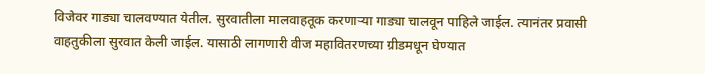विजेवर गाड्या चालवण्यात येतील. सुरवातीला मालवाहतूक करणाऱ्या गाड्या चालवून पाहिले जाईल. त्यानंतर प्रवासी वाहतुकीला सुरवात केली जाईल. यासाठी लागणारी वीज महावितरणच्या ग्रीडमधून घेण्यात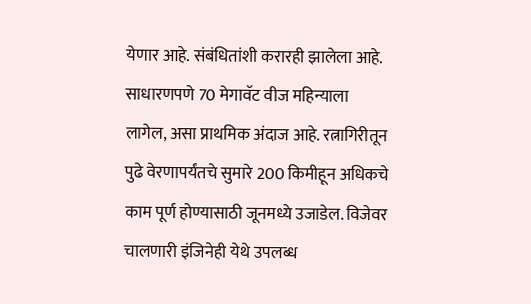येणार आहे. संबंधितांशी करारही झालेला आहे. साधारणपणे 70 मेगावॅट वीज महिन्याला लागेल, असा प्राथमिक अंदाज आहे. रत्नागिरीतून पुढे वेरणापर्यंतचे सुमारे 200 किमीहून अधिकचे काम पूर्ण होण्यासाठी जूनमध्ये उजाडेल. विजेवर चालणारी इंजिनेही येथे उपलब्ध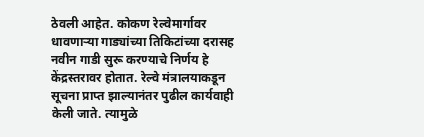ठेवली आहेत. कोकण रेल्वेमार्गावर धावणाऱ्या गाड्यांच्या तिकिटांच्या दरासह नवीन गाडी सुरू करण्याचे निर्णय हे केंद्रस्तरावर होतात. रेल्वे मंत्रालयाकडून सूचना प्राप्त झाल्यानंतर पुढील कार्यवाही केली जाते. त्यामुळे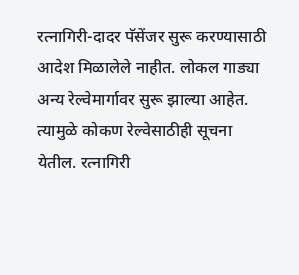रत्नागिरी-दादर पॅसेंजर सुरू करण्यासाठी आदेश मिळालेले नाहीत. लोकल गाड्या अन्य रेल्वेमार्गावर सुरू झाल्या आहेत. त्यामुळे कोकण रेल्वेसाठीही सूचना येतील. रत्नागिरी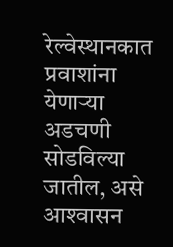रेल्वेस्थानकात प्रवाशांना येणाऱ्या अडचणी सोडविल्या जातील, असे आश्‍वासन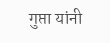गुप्ता यांनी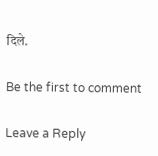दिले.

Be the first to comment

Leave a Reply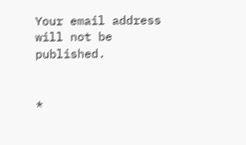Your email address will not be published.


*